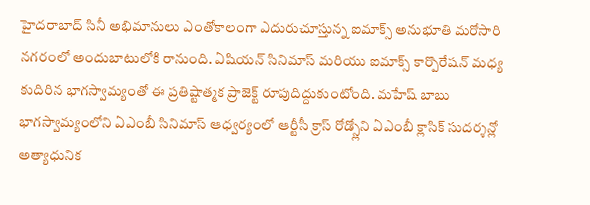హైదరాబాద్ సినీ అభిమానులు ఎంతోకాలంగా ఎదురుచూస్తున్న ఐమాక్స్ అనుభూతి మరోసారి నగరంలో అందుబాటులోకి రానుంది. ఏషియన్ సినిమాస్ మరియు ఐమాక్స్ కార్పొరేషన్ మధ్య కుదిరిన భాగస్వామ్యంతో ఈ ప్రతిష్టాత్మక ప్రాజెక్ట్ రూపుదిద్దుకుంటోంది. మహేష్ బాబు భాగస్వామ్యంలోని ఏఎంబీ సినిమాస్ ఆధ్వర్యంలో ఆర్టీసీ క్రాస్ రోడ్స్లోని ఏఎంబీ క్లాసిక్ సుదర్శన్లో అత్యాధునిక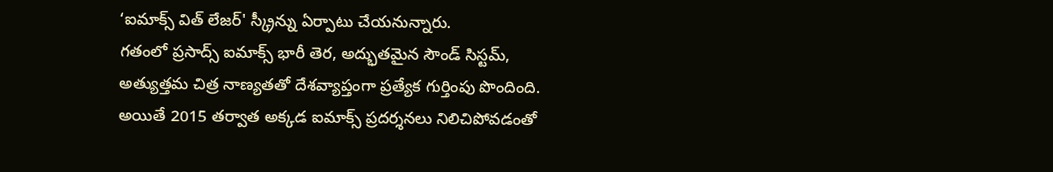‘ఐమాక్స్ విత్ లేజర్' స్క్రీన్ను ఏర్పాటు చేయనున్నారు.
గతంలో ప్రసాద్స్ ఐమాక్స్ భారీ తెర, అద్భుతమైన సౌండ్ సిస్టమ్, అత్యుత్తమ చిత్ర నాణ్యతతో దేశవ్యాప్తంగా ప్రత్యేక గుర్తింపు పొందింది. అయితే 2015 తర్వాత అక్కడ ఐమాక్స్ ప్రదర్శనలు నిలిచిపోవడంతో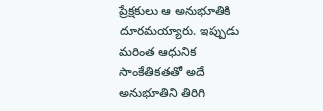ప్రేక్షకులు ఆ అనుభూతికి దూరమయ్యారు. ఇప్పుడు మరింత ఆధునిక సాంకేతికతతో అదే అనుభూతిని తిరిగి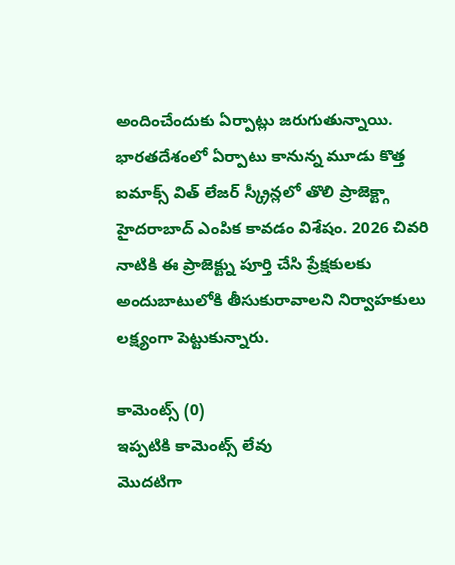అందించేందుకు ఏర్పాట్లు జరుగుతున్నాయి. భారతదేశంలో ఏర్పాటు కానున్న మూడు కొత్త ఐమాక్స్ విత్ లేజర్ స్క్రీన్లలో తొలి ప్రాజెక్ట్గా హైదరాబాద్ ఎంపిక కావడం విశేషం. 2026 చివరి నాటికి ఈ ప్రాజెక్ట్ను పూర్తి చేసి ప్రేక్షకులకు అందుబాటులోకి తీసుకురావాలని నిర్వాహకులు లక్ష్యంగా పెట్టుకున్నారు.

కామెంట్స్ (0)
ఇప్పటికి కామెంట్స్ లేవు
మొదటిగా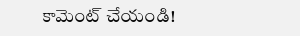కామెంట్ చేయండి!